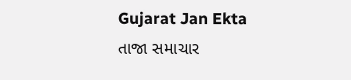Gujarat Jan Ekta
તાજા સમાચાર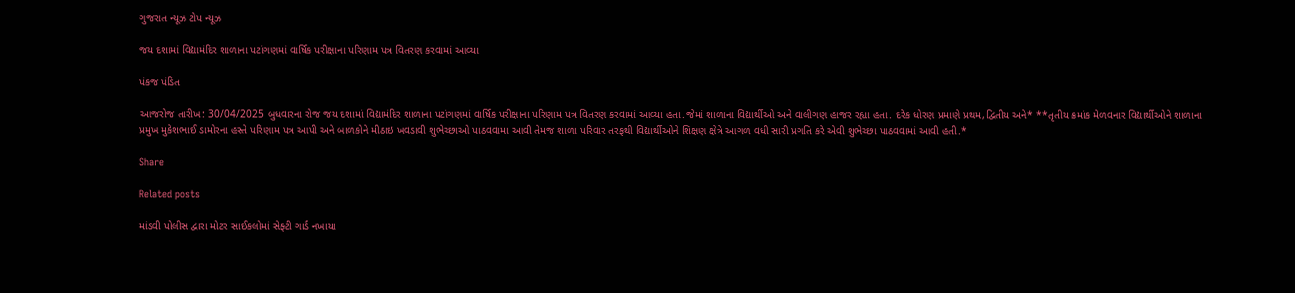ગુજરાત ન્યૂઝ ટોપ ન્યૂઝ

જય દશામાં વિદ્યામંદિર શાળાના પટાંગણમાં વાર્ષિક પરીક્ષાના પરિણામ પત્ર વિતરણ કરવામાં આવ્યા

પંકજ પંડિત

આજરોજ તારીખ: 30/04/2025 બુધવારના રોજ જય દશામાં વિદ્યામંદિર શાળાના પટાંગણમાં વાર્ષિક પરીક્ષાના પરિણામ પત્ર વિતરણ કરવામાં આવ્યા હતા.જેમાં શાળાના વિદ્યાર્થીઓ અને વાલીગણ હાજર રહ્યા હતા. દરેક ધોરણ પ્રમાણે પ્રથમ,દ્વિતીય અને* **તૃતીય ક્રમાંક મેળવનાર વિદ્યાર્થીઓને શાળાના પ્રમુખ મુકેશભાઈ ડામોરના હસ્તે પરિણામ પત્ર આપી અને બાળકોને મીઠાઇ ખવડાવી શુભેચ્છાઓ પાઠવવામા આવી તેમજ શાળા પરિવાર તરફથી વિદ્યાર્થીઓને શિક્ષણ ક્ષેત્રે આગળ વધી સારી પ્રગતિ કરે એવી શુભેચ્છા પાઠવવામાં આવી હતી.*

Share

Related posts

માંડવી પોલીસ દ્વારા મોટર સાઈકલોમાં સેફ્ટી ગાર્ડ નખાયા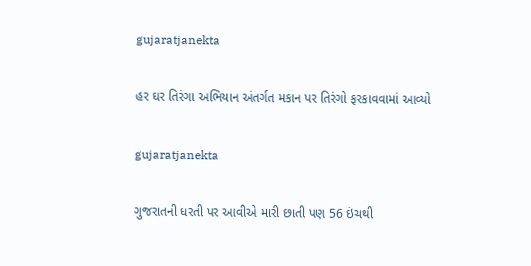gujaratjanekta

હર ઘર તિરંગા અભિયાન અંતર્ગત મકાન પર તિરંગો ફરકાવવામાં આવ્યો

gujaratjanekta

ગુજરાતની ધરતી પર આવીએ મારી છાતી પણ 56 ઇંચથી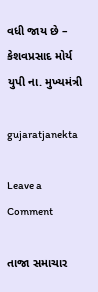વધી જાય છે – કેશવપ્રસાદ મોર્ય યુપી ના. મુખ્યમંત્રી

gujaratjanekta

Leave a Comment

તાજા સમાચાર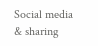Social media & sharing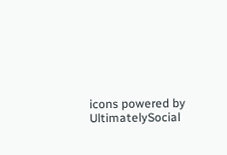icons powered by UltimatelySocial